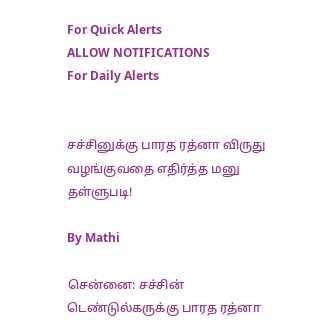For Quick Alerts
ALLOW NOTIFICATIONS
For Daily Alerts


சச்சினுக்கு பாரத ரத்னா விருது வழங்குவதை எதிர்த்த மனு தள்ளுபடி!

By Mathi

சென்னை: சச்சின் டெண்டுல்கருக்கு பாரத ரத்னா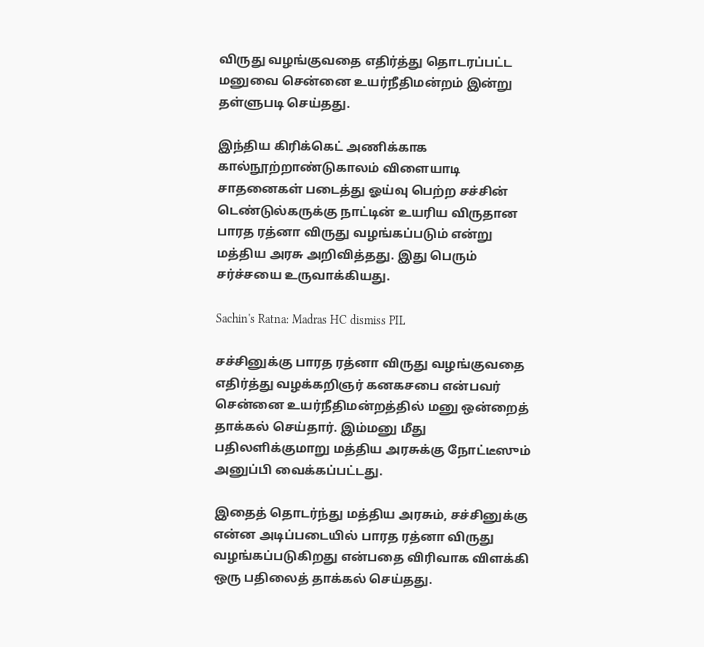விருது வழங்குவதை எதிர்த்து தொடரப்பட்ட மனுவை சென்னை உயர்நீதிமன்றம் இன்று தள்ளுபடி செய்தது.

இந்திய கிரிக்கெட் அணிக்காக கால்நூற்றாண்டுகாலம் விளையாடி சாதனைகள் படைத்து ஓய்வு பெற்ற சச்சின் டெண்டுல்கருக்கு நாட்டின் உயரிய விருதான பாரத ரத்னா விருது வழங்கப்படும் என்று மத்திய அரசு அறிவித்தது. இது பெரும் சர்ச்சயை உருவாக்கியது.

Sachin's Ratna: Madras HC dismiss PIL

சச்சினுக்கு பாரத ரத்னா விருது வழங்குவதை எதிர்த்து வழக்கறிஞர் கனகசபை என்பவர் சென்னை உயர்நீதிமன்றத்தில் மனு ஒன்றைத் தாக்கல் செய்தார். இம்மனு மீது பதிலளிக்குமாறு மத்திய அரசுக்கு நோட்டீஸும் அனுப்பி வைக்கப்பட்டது.

இதைத் தொடர்ந்து மத்திய அரசும், சச்சினுக்கு என்ன அடிப்படையில் பாரத ரத்னா விருது வழங்கப்படுகிறது என்பதை விரிவாக விளக்கி ஒரு பதிலைத் தாக்கல் செய்தது.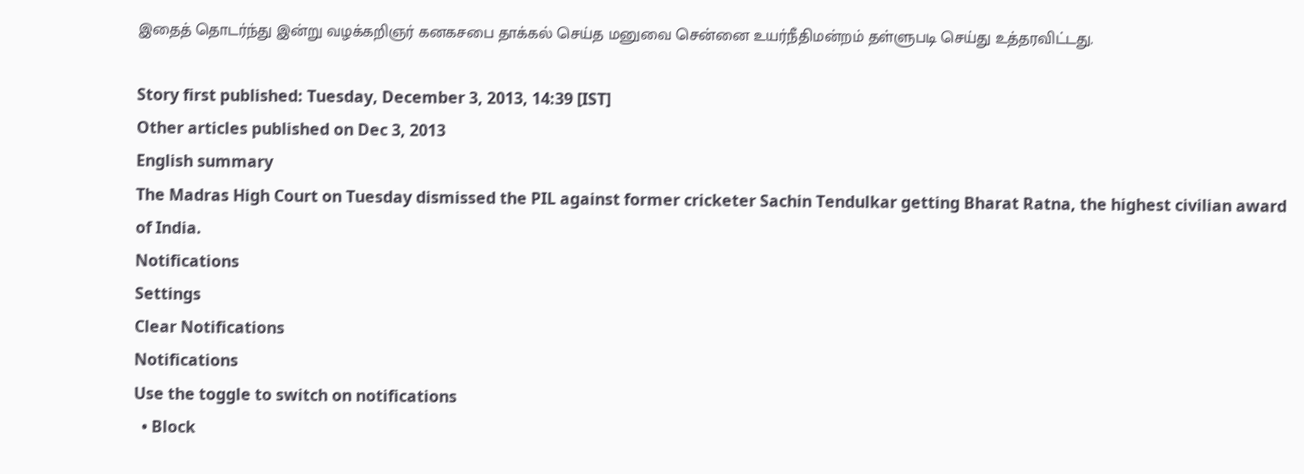இதைத் தொடர்ந்து இன்று வழக்கறிஞர் கனகசபை தாக்கல் செய்த மனுவை சென்னை உயர்நீதிமன்றம் தள்ளுபடி செய்து உத்தரவிட்டது.

Story first published: Tuesday, December 3, 2013, 14:39 [IST]
Other articles published on Dec 3, 2013
English summary
The Madras High Court on Tuesday dismissed the PIL against former cricketer Sachin Tendulkar getting Bharat Ratna, the highest civilian award of India.
Notifications
Settings
Clear Notifications
Notifications
Use the toggle to switch on notifications
  • Block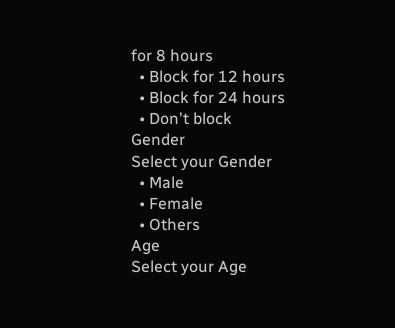for 8 hours
  • Block for 12 hours
  • Block for 24 hours
  • Don't block
Gender
Select your Gender
  • Male
  • Female
  • Others
Age
Select your Age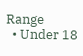Range
  • Under 18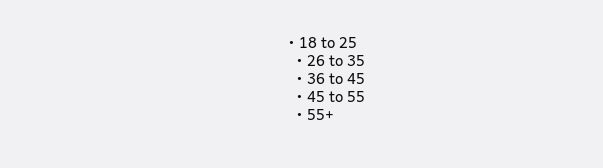• 18 to 25
  • 26 to 35
  • 36 to 45
  • 45 to 55
  • 55+